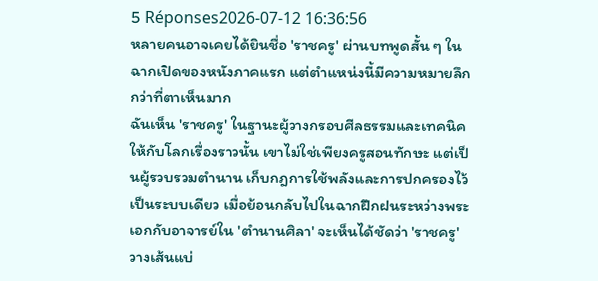5 Réponses2026-07-12 16:36:56
หลายคนอาจเคยได้ยินชื่อ 'ราชครู' ผ่านบทพูดสั้น ๆ ในฉากเปิดของหนังภาคแรก แต่ตำแหน่งนี้มีความหมายลึกกว่าที่ตาเห็นมาก
ฉันเห็น 'ราชครู' ในฐานะผู้วางกรอบศีลธรรมและเทคนิคให้กับโลกเรื่องราวนั้น เขาไม่ใช่เพียงครูสอนทักษะ แต่เป็นผู้รวบรวมตำนาน เก็บกฎการใช้พลังและการปกครองไว้เป็นระบบเดียว เมื่อย้อนกลับไปในฉากฝึกฝนระหว่างพระเอกกับอาจารย์ใน 'ตำนานศิลา' จะเห็นได้ชัดว่า 'ราชครู' วางเส้นแบ่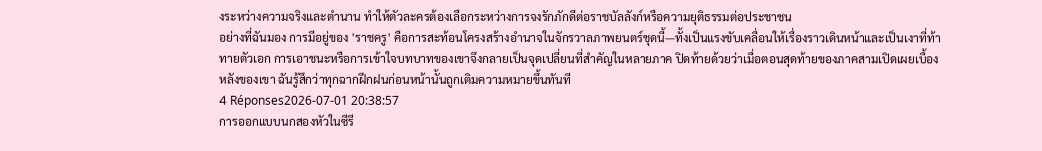งระหว่างความจริงและตำนาน ทำให้ตัวละครต้องเลือกระหว่างการจงรักภักดีต่อราชบัลลังก์หรือความยุติธรรมต่อประชาชน
อย่างที่ฉันมอง การมีอยู่ของ 'ราชครู' คือการสะท้อนโครงสร้างอำนาจในจักรวาลภาพยนตร์ชุดนี้—ทั้งเป็นแรงขับเคลื่อนให้เรื่องราวเดินหน้าและเป็นเงาที่ท้าทายตัวเอก การเอาชนะหรือการเข้าใจบทบาทของเขาจึงกลายเป็นจุดเปลี่ยนที่สำคัญในหลายภาค ปิดท้ายด้วยว่าเมื่อตอนสุดท้ายของภาคสามเปิดเผยเบื้องหลังของเขา ฉันรู้สึกว่าทุกฉากฝึกฝนก่อนหน้านั้นถูกเติมความหมายขึ้นทันที
4 Réponses2026-07-01 20:38:57
การออกแบบนกสองหัวในซีรี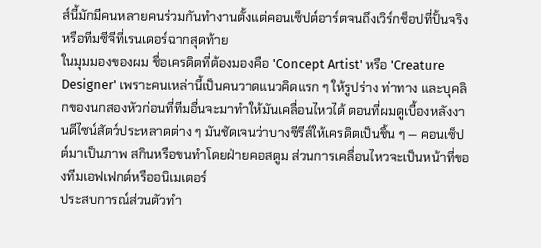ส์นี้มักมีคนหลายคนร่วมกันทำงานตั้งแต่คอนเซ็ปต์อาร์ตจนถึงเวิร์กช็อปที่ปั้นจริงหรือทีมซีจีที่เรนเดอร์ฉากสุดท้าย
ในมุมมองของผม ชื่อเครดิตที่ต้องมองคือ 'Concept Artist' หรือ 'Creature Designer' เพราะคนเหล่านี้เป็นคนวาดแนวคิดแรก ๆ ให้รูปร่าง ท่าทาง และบุคลิกของนกสองหัวก่อนที่ทีมอื่นจะมาทำให้มันเคลื่อนไหวได้ ตอนที่ผมดูเบื้องหลังงานดีไซน์สัตว์ประหลาดต่าง ๆ มันชัดเจนว่าบางซีรีส์ให้เครดิตเป็นชิ้น ๆ — คอนเซ็ปต์มาเป็นภาพ สกินหรือขนทำโดยฝ่ายคอสตูม ส่วนการเคลื่อนไหวจะเป็นหน้าที่ของทีมเอฟเฟกต์หรืออนิเมเตอร์
ประสบการณ์ส่วนตัวทำ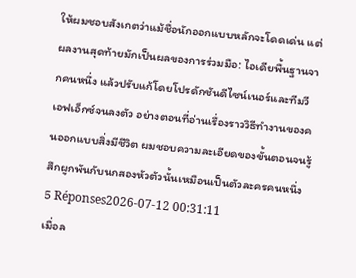ให้ผมชอบสังเกตว่าแม้ชื่อนักออกแบบหลักจะโดดเด่น แต่ผลงานสุดท้ายมักเป็นผลของการร่วมมือ: ไอเดียพื้นฐานจากคนหนึ่ง แล้วปรับแก้โดยโปรดักชันดีไซน์เนอร์และทีมวีเอฟเอ็กซ์จนลงตัว อย่างตอนที่อ่านเรื่องราววิธีทำงานของคนออกแบบสิ่งมีชีวิต ผมชอบความละเอียดของขั้นตอนจนรู้สึกผูกพันกับนกสองหัวตัวนั้นเหมือนเป็นตัวละครคนหนึ่ง
5 Réponses2026-07-12 00:31:11
เมื่อล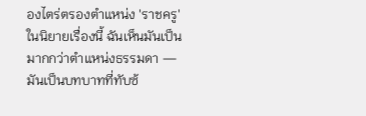องไตร่ตรองตำแหน่ง 'ราชครู' ในนิยายเรื่องนี้ ฉันเห็นมันเป็นมากกว่าตำแหน่งธรรมดา — มันเป็นบทบาทที่ทับซ้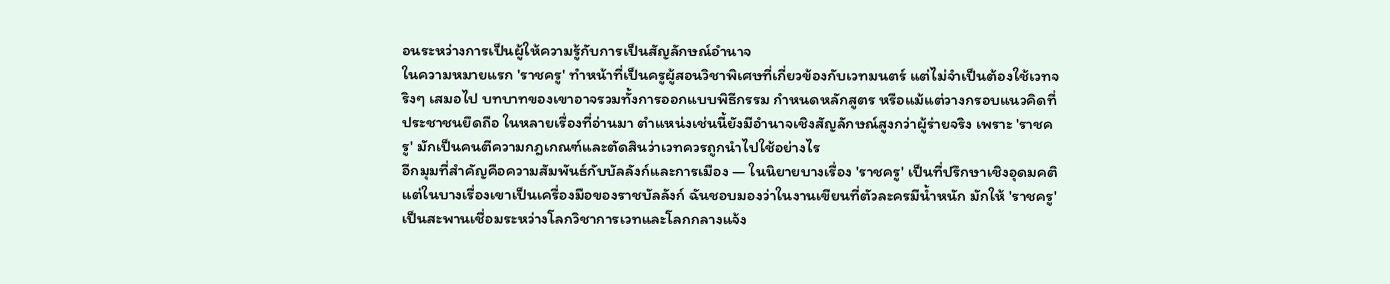อนระหว่างการเป็นผู้ให้ความรู้กับการเป็นสัญลักษณ์อำนาจ
ในความหมายแรก 'ราชครู' ทำหน้าที่เป็นครูผู้สอนวิชาพิเศษที่เกี่ยวข้องกับเวทมนตร์ แต่ไม่จำเป็นต้องใช้เวทจริงๆ เสมอไป บทบาทของเขาอาจรวมทั้งการออกแบบพิธีกรรม กำหนดหลักสูตร หรือแม้แต่วางกรอบแนวคิดที่ประชาชนยึดถือ ในหลายเรื่องที่อ่านมา ตำแหน่งเช่นนี้ยังมีอำนาจเชิงสัญลักษณ์สูงกว่าผู้ร่ายจริง เพราะ 'ราชครู' มักเป็นคนตีความกฎเกณฑ์และตัดสินว่าเวทควรถูกนำไปใช้อย่างไร
อีกมุมที่สำคัญคือความสัมพันธ์กับบัลลังก์และการเมือง — ในนิยายบางเรื่อง 'ราชครู' เป็นที่ปรึกษาเชิงอุดมคติ แต่ในบางเรื่องเขาเป็นเครื่องมือของราชบัลลังก์ ฉันชอบมองว่าในงานเขียนที่ตัวละครมีน้ำหนัก มักให้ 'ราชครู' เป็นสะพานเชื่อมระหว่างโลกวิชาการเวทและโลกกลางแจ้ง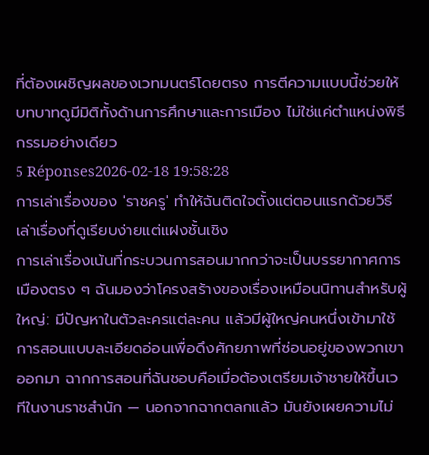ที่ต้องเผชิญผลของเวทมนตร์โดยตรง การตีความแบบนี้ช่วยให้บทบาทดูมีมิติทั้งด้านการศึกษาและการเมือง ไม่ใช่แค่ตำแหน่งพิธีกรรมอย่างเดียว
5 Réponses2026-02-18 19:58:28
การเล่าเรื่องของ 'ราชครู' ทำให้ฉันติดใจตั้งแต่ตอนแรกด้วยวิธีเล่าเรื่องที่ดูเรียบง่ายแต่แฝงชั้นเชิง
การเล่าเรื่องเน้นที่กระบวนการสอนมากกว่าจะเป็นบรรยากาศการเมืองตรง ๆ ฉันมองว่าโครงสร้างของเรื่องเหมือนนิทานสำหรับผู้ใหญ่: มีปัญหาในตัวละครแต่ละคน แล้วมีผู้ใหญ่คนหนึ่งเข้ามาใช้การสอนแบบละเอียดอ่อนเพื่อดึงศักยภาพที่ซ่อนอยู่ของพวกเขาออกมา ฉากการสอนที่ฉันชอบคือเมื่อต้องเตรียมเจ้าชายให้ขึ้นเวทีในงานราชสำนัก — นอกจากฉากตลกแล้ว มันยังเผยความไม่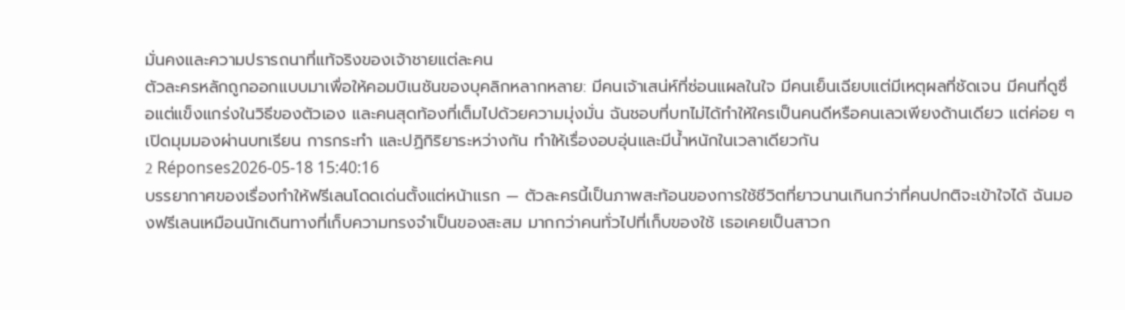มั่นคงและความปรารถนาที่แท้จริงของเจ้าชายแต่ละคน
ตัวละครหลักถูกออกแบบมาเพื่อให้คอมบิเนชันของบุคลิกหลากหลาย: มีคนเจ้าเสน่ห์ที่ซ่อนแผลในใจ มีคนเย็นเฉียบแต่มีเหตุผลที่ชัดเจน มีคนที่ดูซื่อแต่แข็งแกร่งในวิธีของตัวเอง และคนสุดท้องที่เต็มไปด้วยความมุ่งมั่น ฉันชอบที่บทไม่ได้ทำให้ใครเป็นคนดีหรือคนเลวเพียงด้านเดียว แต่ค่อย ๆ เปิดมุมมองผ่านบทเรียน การกระทำ และปฏิกิริยาระหว่างกัน ทำให้เรื่องอบอุ่นและมีน้ำหนักในเวลาเดียวกัน
2 Réponses2026-05-18 15:40:16
บรรยากาศของเรื่องทำให้ฟรีเลนโดดเด่นตั้งแต่หน้าแรก — ตัวละครนี้เป็นภาพสะท้อนของการใช้ชีวิตที่ยาวนานเกินกว่าที่คนปกติจะเข้าใจได้ ฉันมองฟรีเลนเหมือนนักเดินทางที่เก็บความทรงจำเป็นของสะสม มากกว่าคนทั่วไปที่เก็บของใช้ เธอเคยเป็นสาวก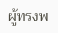ผู้ทรงพ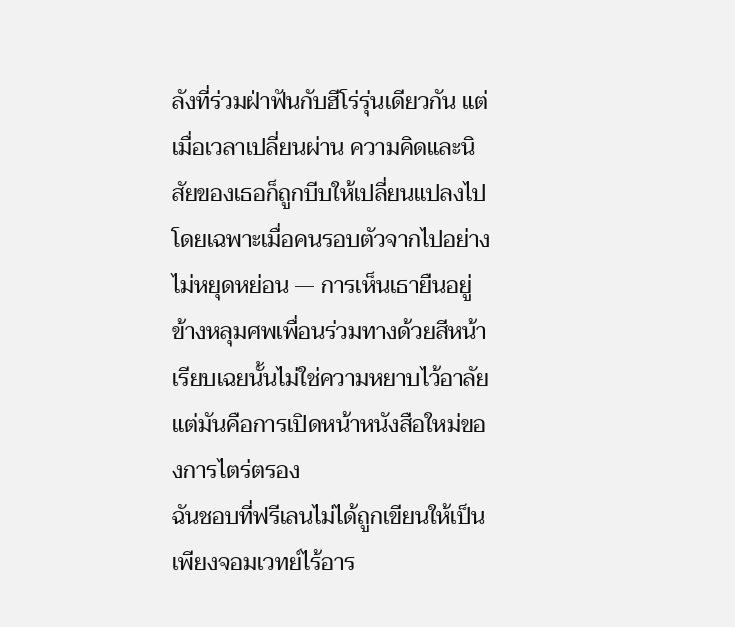ลังที่ร่วมฝ่าฟันกับฮีโร่รุ่นเดียวกัน แต่เมื่อเวลาเปลี่ยนผ่าน ความคิดและนิสัยของเธอก็ถูกบีบให้เปลี่ยนแปลงไป โดยเฉพาะเมื่อคนรอบตัวจากไปอย่างไม่หยุดหย่อน — การเห็นเธายืนอยู่ข้างหลุมศพเพื่อนร่วมทางด้วยสีหน้าเรียบเฉยนั้นไม่ใช่ความหยาบไว้อาลัย แต่มันคือการเปิดหน้าหนังสือใหม่ของการไตร่ตรอง
ฉันชอบที่ฟรีเลนไม่ได้ถูกเขียนให้เป็นเพียงจอมเวทย์ไร้อาร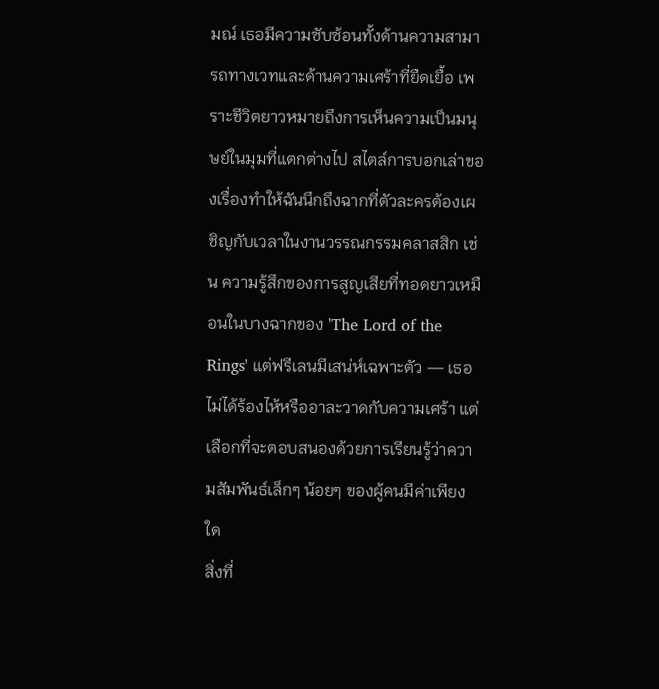มณ์ เธอมีความซับซ้อนทั้งด้านความสามารถทางเวทและด้านความเศร้าที่ยืดเยื้อ เพราะชีวิตยาวหมายถึงการเห็นความเป็นมนุษย์ในมุมที่แตกต่างไป สไตล์การบอกเล่าของเรื่องทำให้ฉันนึกถึงฉากที่ตัวละครต้องเผชิญกับเวลาในงานวรรณกรรมคลาสสิก เช่น ความรู้สึกของการสูญเสียที่ทอดยาวเหมือนในบางฉากของ 'The Lord of the Rings' แต่ฟรีเลนมีเสน่ห์เฉพาะตัว — เธอไม่ได้ร้องไห้หรืออาละวาดกับความเศร้า แต่เลือกที่จะตอบสนองด้วยการเรียนรู้ว่าความสัมพันธ์เล็กๆ น้อยๆ ของผู้คนมีค่าเพียงใด
สิ่งที่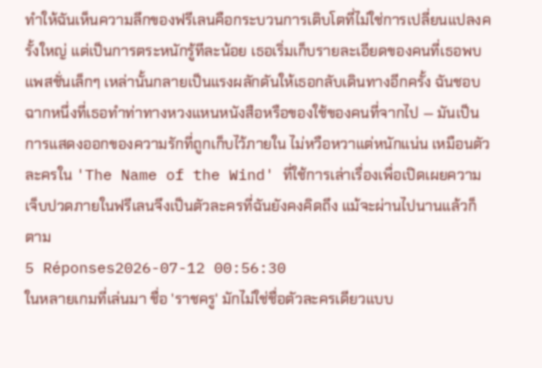ทำให้ฉันเห็นความลึกของฟรีเลนคือกระบวนการเติบโตที่ไม่ใช่การเปลี่ยนแปลงครั้งใหญ่ แต่เป็นการตระหนักรู้ทีละน้อย เธอเริ่มเก็บรายละเอียดของคนที่เธอพบ แพสชั่นเล็กๆ เหล่านั้นกลายเป็นแรงผลักดันให้เธอกลับเดินทางอีกครั้ง ฉันชอบฉากหนึ่งที่เธอทำท่าทางหวงแหนหนังสือหรือของใช้ของคนที่จากไป — มันเป็นการแสดงออกของความรักที่ถูกเก็บไว้ภายใน ไม่หวือหวาแต่หนักแน่น เหมือนตัวละครใน 'The Name of the Wind' ที่ใช้การเล่าเรื่องเพื่อเปิดเผยความเจ็บปวดภายในฟรีเลนจึงเป็นตัวละครที่ฉันยังคงคิดถึง แม้จะผ่านไปนานแล้วก็ตาม
5 Réponses2026-07-12 00:56:30
ในหลายเกมที่เล่นมา ชื่อ 'ราชครู' มักไม่ใช่ชื่อตัวละครเดียวแบบ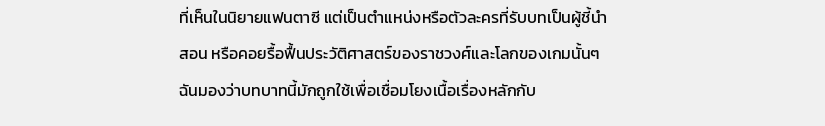ที่เห็นในนิยายแฟนตาซี แต่เป็นตำแหน่งหรือตัวละครที่รับบทเป็นผู้ชี้นำ สอน หรือคอยรื้อฟื้นประวัติศาสตร์ของราชวงศ์และโลกของเกมนั้นๆ ฉันมองว่าบทบาทนี้มักถูกใช้เพื่อเชื่อมโยงเนื้อเรื่องหลักกับ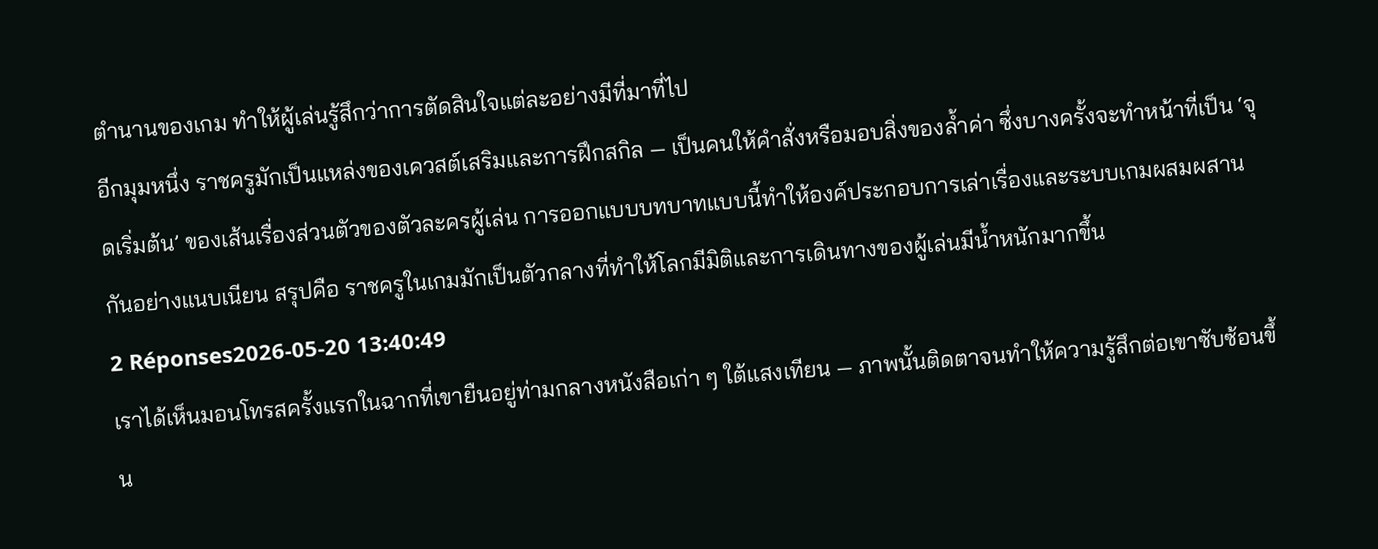ตำนานของเกม ทำให้ผู้เล่นรู้สึกว่าการตัดสินใจแต่ละอย่างมีที่มาที่ไป
อีกมุมหนึ่ง ราชครูมักเป็นแหล่งของเควสต์เสริมและการฝึกสกิล — เป็นคนให้คำสั่งหรือมอบสิ่งของล้ำค่า ซึ่งบางครั้งจะทำหน้าที่เป็น ‘จุดเริ่มต้น’ ของเส้นเรื่องส่วนตัวของตัวละครผู้เล่น การออกแบบบทบาทแบบนี้ทำให้องค์ประกอบการเล่าเรื่องและระบบเกมผสมผสานกันอย่างแนบเนียน สรุปคือ ราชครูในเกมมักเป็นตัวกลางที่ทำให้โลกมีมิติและการเดินทางของผู้เล่นมีน้ำหนักมากขึ้น
2 Réponses2026-05-20 13:40:49
เราได้เห็นมอนโทรสครั้งแรกในฉากที่เขายืนอยู่ท่ามกลางหนังสือเก่า ๆ ใต้แสงเทียน — ภาพนั้นติดตาจนทำให้ความรู้สึกต่อเขาซับซ้อนขึ้น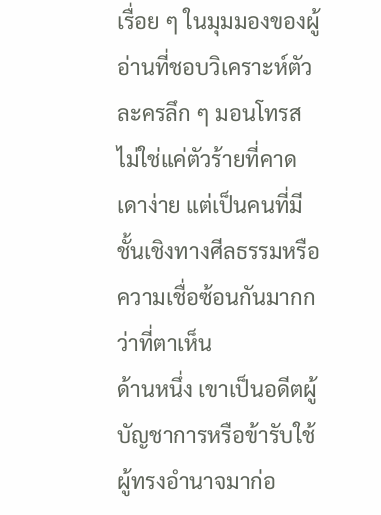เรื่อย ๆ ในมุมมองของผู้อ่านที่ชอบวิเคราะห์ตัวละครลึก ๆ มอนโทรสไม่ใช่แค่ตัวร้ายที่คาดเดาง่าย แต่เป็นคนที่มีชั้นเชิงทางศีลธรรมหรือความเชื่อซ้อนกันมากกว่าที่ตาเห็น
ด้านหนึ่ง เขาเป็นอดีตผู้บัญชาการหรือข้ารับใช้ผู้ทรงอำนาจมาก่อ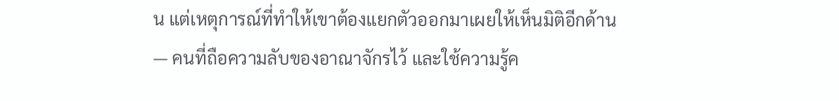น แต่เหตุการณ์ที่ทำให้เขาต้องแยกตัวออกมาเผยให้เห็นมิติอีกด้าน — คนที่ถือความลับของอาณาจักรไว้ และใช้ความรู้ค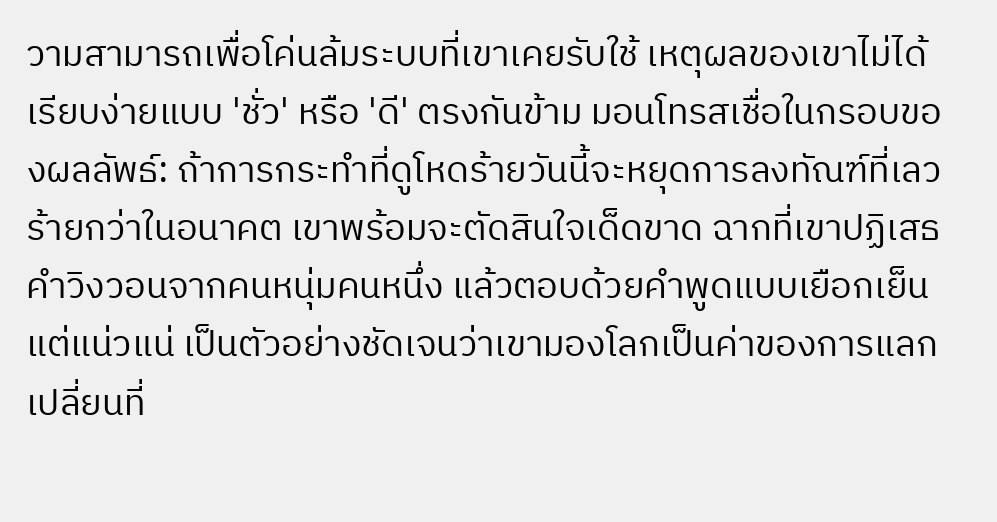วามสามารถเพื่อโค่นล้มระบบที่เขาเคยรับใช้ เหตุผลของเขาไม่ได้เรียบง่ายแบบ 'ชั่ว' หรือ 'ดี' ตรงกันข้าม มอนโทรสเชื่อในกรอบของผลลัพธ์: ถ้าการกระทำที่ดูโหดร้ายวันนี้จะหยุดการลงทัณฑ์ที่เลวร้ายกว่าในอนาคต เขาพร้อมจะตัดสินใจเด็ดขาด ฉากที่เขาปฏิเสธคำวิงวอนจากคนหนุ่มคนหนึ่ง แล้วตอบด้วยคำพูดแบบเยือกเย็นแต่แน่วแน่ เป็นตัวอย่างชัดเจนว่าเขามองโลกเป็นค่าของการแลกเปลี่ยนที่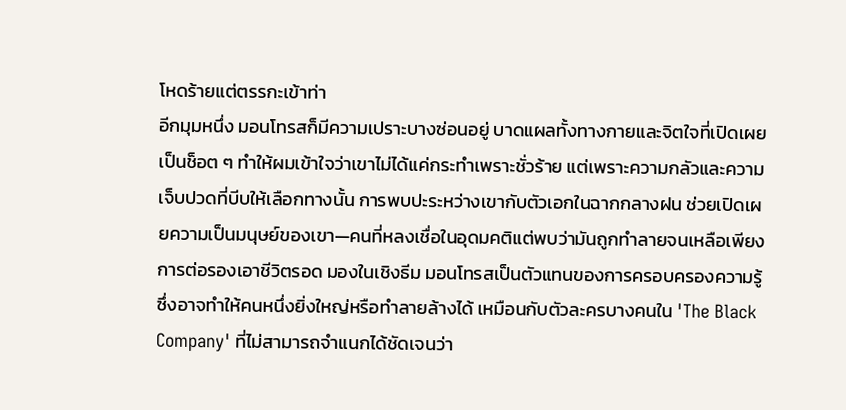โหดร้ายแต่ตรรกะเข้าท่า
อีกมุมหนึ่ง มอนโทรสก็มีความเปราะบางซ่อนอยู่ บาดแผลทั้งทางกายและจิตใจที่เปิดเผยเป็นช็อต ๆ ทำให้ผมเข้าใจว่าเขาไม่ได้แค่กระทำเพราะชั่วร้าย แต่เพราะความกลัวและความเจ็บปวดที่บีบให้เลือกทางนั้น การพบปะระหว่างเขากับตัวเอกในฉากกลางฝน ช่วยเปิดเผยความเป็นมนุษย์ของเขา—คนที่หลงเชื่อในอุดมคติแต่พบว่ามันถูกทำลายจนเหลือเพียงการต่อรองเอาชีวิตรอด มองในเชิงธีม มอนโทรสเป็นตัวแทนของการครอบครองความรู้ซึ่งอาจทำให้คนหนึ่งยิ่งใหญ่หรือทำลายล้างได้ เหมือนกับตัวละครบางคนใน 'The Black Company' ที่ไม่สามารถจำแนกได้ชัดเจนว่า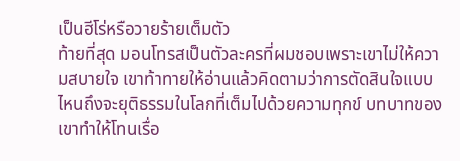เป็นฮีโร่หรือวายร้ายเต็มตัว
ท้ายที่สุด มอนโทรสเป็นตัวละครที่ผมชอบเพราะเขาไม่ให้ความสบายใจ เขาท้าทายให้อ่านแล้วคิดตามว่าการตัดสินใจแบบไหนถึงจะยุติธรรมในโลกที่เต็มไปด้วยความทุกข์ บทบาทของเขาทำให้โทนเรื่อ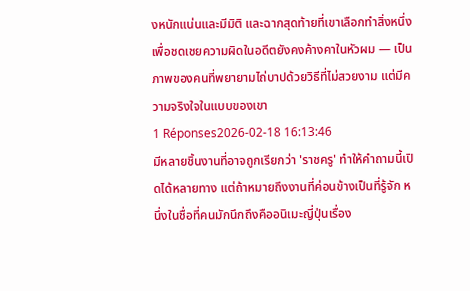งหนักแน่นและมีมิติ และฉากสุดท้ายที่เขาเลือกทำสิ่งหนึ่งเพื่อชดเชยความผิดในอดีตยังคงค้างคาในหัวผม — เป็นภาพของคนที่พยายามไถ่บาปด้วยวิธีที่ไม่สวยงาม แต่มีความจริงใจในแบบของเขา
1 Réponses2026-02-18 16:13:46
มีหลายชิ้นงานที่อาจถูกเรียกว่า 'ราชครู' ทำให้คำถามนี้เปิดได้หลายทาง แต่ถ้าหมายถึงงานที่ค่อนข้างเป็นที่รู้จัก หนึ่งในชื่อที่คนมักนึกถึงคืออนิเมะญี่ปุ่นเรื่อง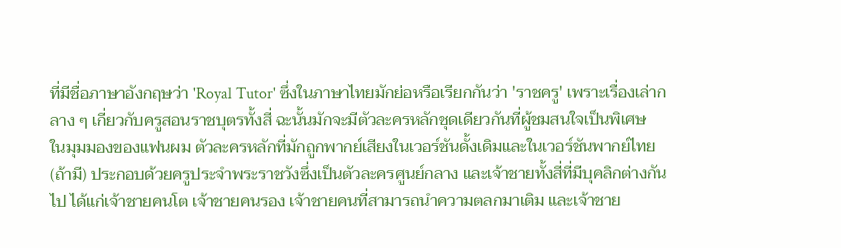ที่มีชื่อภาษาอังกฤษว่า 'Royal Tutor' ซึ่งในภาษาไทยมักย่อหรือเรียกกันว่า 'ราชครู' เพราะเรื่องเล่ากลาง ๆ เกี่ยวกับครูสอนราชบุตรทั้งสี่ ฉะนั้นมักจะมีตัวละครหลักชุดเดียวกันที่ผู้ชมสนใจเป็นพิเศษ
ในมุมมองของแฟนผม ตัวละครหลักที่มักถูกพากย์เสียงในเวอร์ชันดั้งเดิมและในเวอร์ชันพากย์ไทย (ถ้ามี) ประกอบด้วยครูประจำพระราชวังซึ่งเป็นตัวละครศูนย์กลาง และเจ้าชายทั้งสี่ที่มีบุคลิกต่างกันไป ได้แก่เจ้าชายคนโต เจ้าชายคนรอง เจ้าชายคนที่สามารถนำความตลกมาเติม และเจ้าชาย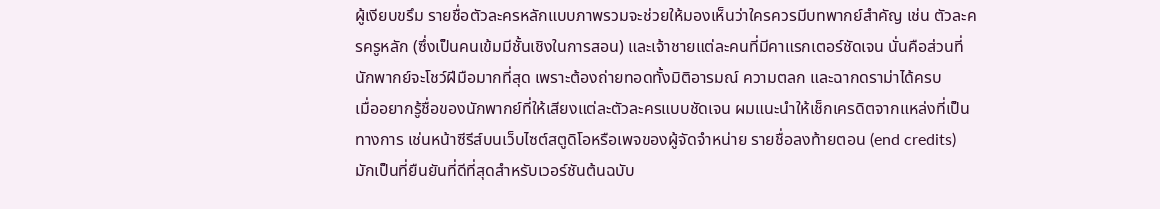ผู้เงียบขรึม รายชื่อตัวละครหลักแบบภาพรวมจะช่วยให้มองเห็นว่าใครควรมีบทพากย์สำคัญ เช่น ตัวละครครูหลัก (ซึ่งเป็นคนเข้มมีชั้นเชิงในการสอน) และเจ้าชายแต่ละคนที่มีคาแรกเตอร์ชัดเจน นั่นคือส่วนที่นักพากย์จะโชว์ฝีมือมากที่สุด เพราะต้องถ่ายทอดทั้งมิติอารมณ์ ความตลก และฉากดราม่าได้ครบ
เมื่ออยากรู้ชื่อของนักพากย์ที่ให้เสียงแต่ละตัวละครแบบชัดเจน ผมแนะนำให้เช็กเครดิตจากแหล่งที่เป็นทางการ เช่นหน้าซีรีส์บนเว็บไซต์สตูดิโอหรือเพจของผู้จัดจำหน่าย รายชื่อลงท้ายตอน (end credits) มักเป็นที่ยืนยันที่ดีที่สุดสำหรับเวอร์ชันต้นฉบับ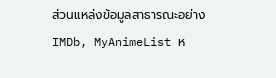ส่วนแหล่งข้อมูลสาธารณะอย่าง IMDb, MyAnimeList ห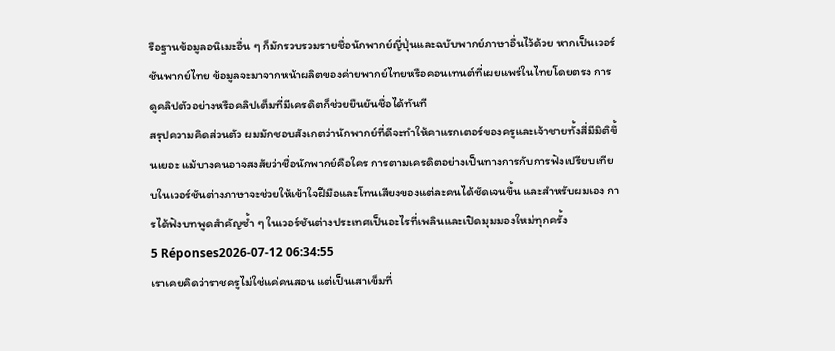รือฐานข้อมูลอนิเมะอื่น ๆ ก็มักรวบรวมรายชื่อนักพากย์ญี่ปุ่นและฉบับพากย์ภาษาอื่นไว้ด้วย หากเป็นเวอร์ชันพากย์ไทย ข้อมูลจะมาจากหน้าผลิตของค่ายพากย์ไทยหรือคอนเทนต์ที่เผยแพร่ในไทยโดยตรง การดูคลิปตัวอย่างหรือคลิปเต็มที่มีเครดิตก็ช่วยยืนยันชื่อได้ทันที
สรุปความคิดส่วนตัว ผมมักชอบสังเกตว่านักพากย์ที่ดีจะทำให้คาแรกเตอร์ของครูและเจ้าชายทั้งสี่มีมิติขึ้นเยอะ แม้บางคนอาจสงสัยว่าชื่อนักพากย์คือใคร การตามเครดิตอย่างเป็นทางการกับการฟังเปรียบเทียบในเวอร์ชันต่างภาษาจะช่วยให้เข้าใจฝีมือและโทนเสียงของแต่ละคนได้ชัดเจนขึ้น และสำหรับผมเอง การได้ฟังบทพูดสำคัญซ้ำ ๆ ในเวอร์ชันต่างประเทศเป็นอะไรที่เพลินและเปิดมุมมองใหม่ทุกครั้ง
5 Réponses2026-07-12 06:34:55
เราเคยคิดว่าราชครูไม่ใช่แค่คนสอน แต่เป็นเสาเข็มที่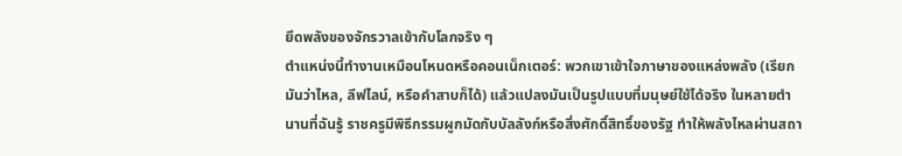ยึดพลังของจักรวาลเข้ากับโลกจริง ๆ
ตำแหน่งนี้ทำงานเหมือนโหนดหรือคอนเน็กเตอร์: พวกเขาเข้าใจภาษาของแหล่งพลัง (เรียกมันว่าไหล, ลีฟไลน์, หรือคำสาบก็ได้) แล้วแปลงมันเป็นรูปแบบที่มนุษย์ใช้ได้จริง ในหลายตำนานที่ฉันรู้ ราชครูมีพิธีกรรมผูกมัดกับบัลลังก์หรือสิ่งศักดิ์สิทธิ์ของรัฐ ทำให้พลังไหลผ่านสถา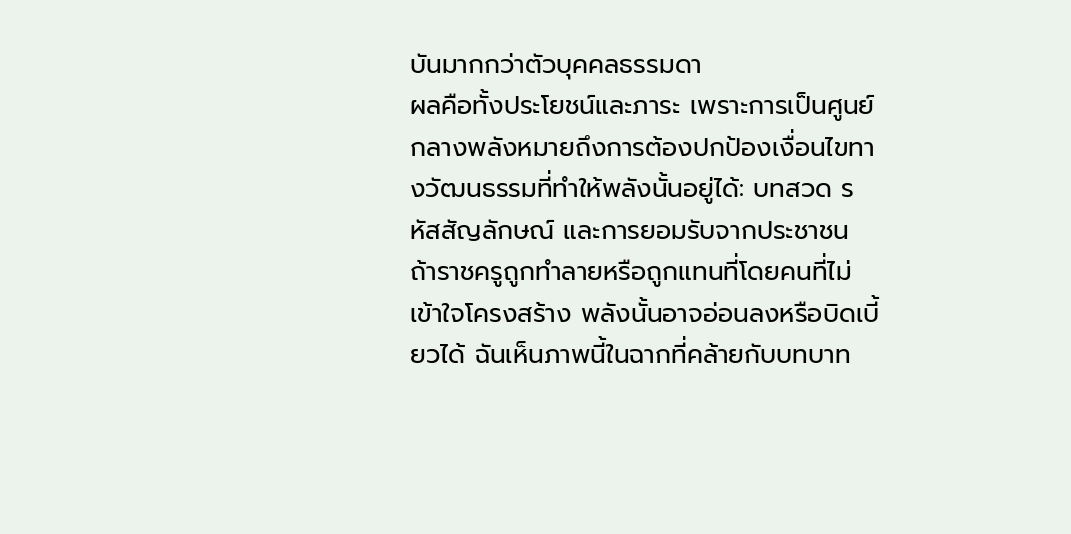บันมากกว่าตัวบุคคลธรรมดา
ผลคือทั้งประโยชน์และภาระ เพราะการเป็นศูนย์กลางพลังหมายถึงการต้องปกป้องเงื่อนไขทางวัฒนธรรมที่ทำให้พลังนั้นอยู่ได้: บทสวด รหัสสัญลักษณ์ และการยอมรับจากประชาชน ถ้าราชครูถูกทำลายหรือถูกแทนที่โดยคนที่ไม่เข้าใจโครงสร้าง พลังนั้นอาจอ่อนลงหรือบิดเบี้ยวได้ ฉันเห็นภาพนี้ในฉากที่คล้ายกับบทบาท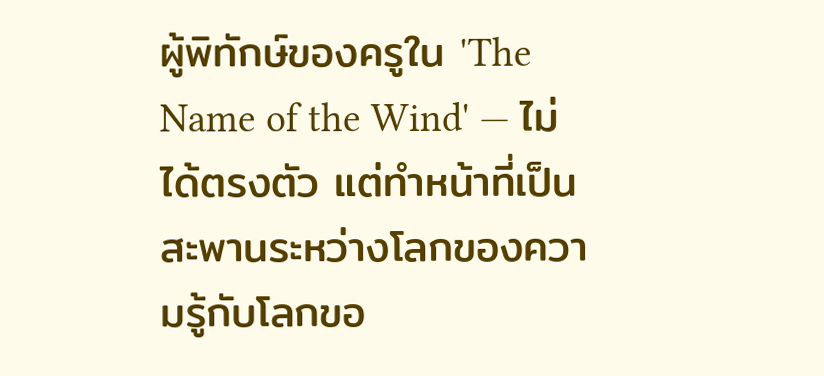ผู้พิทักษ์ของครูใน 'The Name of the Wind' — ไม่ได้ตรงตัว แต่ทำหน้าที่เป็นสะพานระหว่างโลกของความรู้กับโลกขอ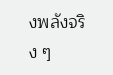งพลังจริง ๆ